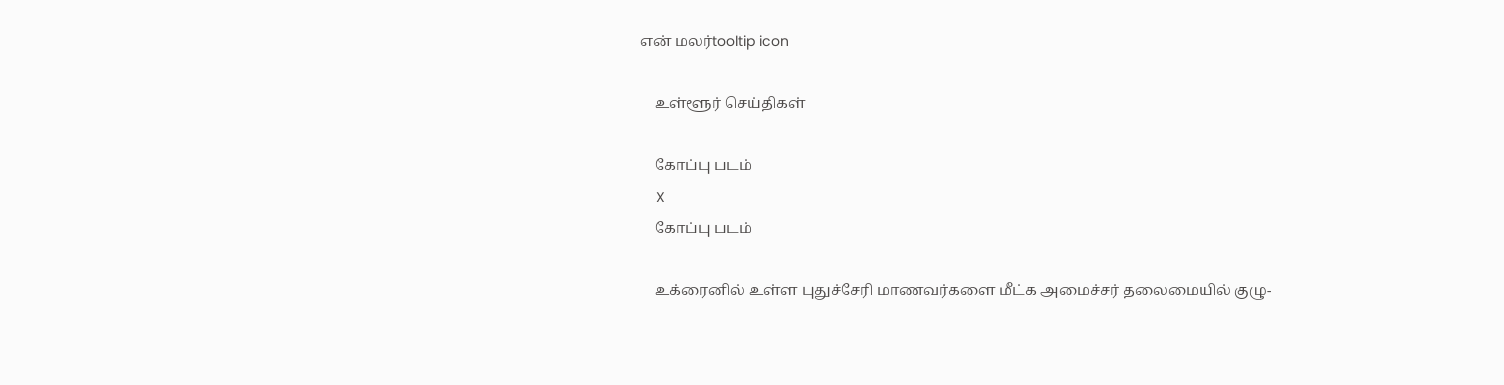என் மலர்tooltip icon

    உள்ளூர் செய்திகள்

    கோப்பு படம்
    X
    கோப்பு படம்

    உக்ரைனில் உள்ள புதுச்சேரி மாணவர்களை மீட்க அமைச்சர் தலைமையில் குழு-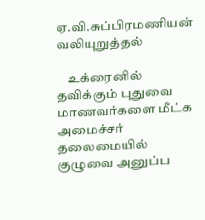ஏ.வி.சுப்பிரமணியன் வலியுறுத்தல்

    உக்ரைனில் தவிக்கும் புதுவை மாணவர்களை மீட்க அமைச்சர் தலைமையில் குழுவை அனுப்ப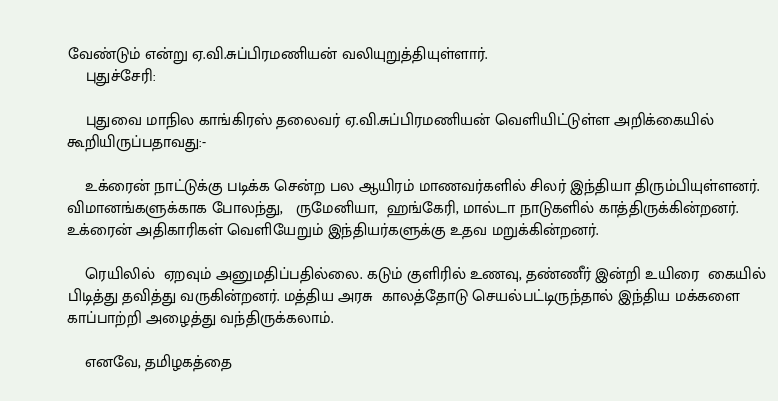வேண்டும் என்று ஏ.வி.சுப்பிரமணியன் வலியுறுத்தியுள்ளார்.
    புதுச்சேரி:

    புதுவை மாநில காங்கிரஸ் தலைவர் ஏ.வி.சுப்பிரமணியன் வெளியிட்டுள்ள அறிக்கையில் கூறியிருப்பதாவது:-

    உக்ரைன் நாட்டுக்கு படிக்க சென்ற பல ஆயிரம் மாணவர்களில் சிலர் இந்தியா திரும்பியுள்ளனர். விமானங்களுக்காக போலந்து,   ருமேனியா,  ஹங்கேரி, மால்டா நாடுகளில் காத்திருக்கின்றனர். உக்ரைன் அதிகாரிகள் வெளியேறும் இந்தியர்களுக்கு உதவ மறுக்கின்றனர்.

    ரெயிலில்  ஏறவும் அனுமதிப்பதில்லை. கடும் குளிரில் உணவு, தண்ணீர் இன்றி உயிரை  கையில் பிடித்து தவித்து வருகின்றனர். மத்திய அரசு  காலத்தோடு செயல்பட்டிருந்தால் இந்திய மக்களை காப்பாற்றி அழைத்து வந்திருக்கலாம்.

    எனவே, தமிழகத்தை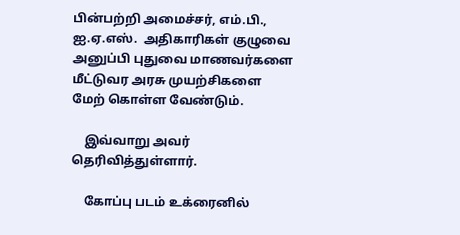பின்பற்றி அமைச்சர், எம்.பி., ஐ.ஏ.எஸ்.  அதிகாரிகள் குழுவை அனுப்பி புதுவை மாணவர்களை மீட்டுவர அரசு முயற்சிகளை மேற் கொள்ள வேண்டும்.

    இவ்வாறு அவர்  தெரிவித்துள்ளார்.

    கோப்பு படம் உக்ரைனில்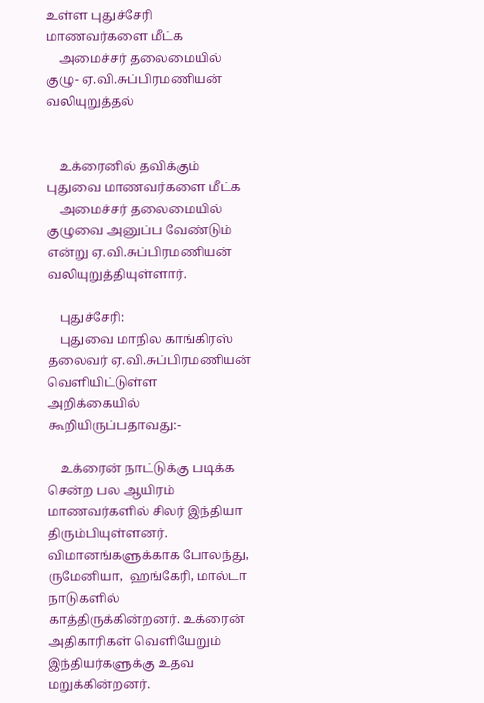உள்ள புதுச்சேரி மாணவர்களை மீட்க
    அமைச்சர் தலைமையில் குழு- ஏ.வி.சுப்பிரமணியன் வலியுறுத்தல்


    உக்ரைனில் தவிக்கும் புதுவை மாணவர்களை மீட்க
    அமைச்சர் தலைமையில் குழுவை அனுப்ப வேண்டும் என்று ஏ.வி.சுப்பிரமணியன் வலியுறுத்தியுள்ளார்.

    புதுச்சேரி:
    புதுவை மாநில காங்கிரஸ் தலைவர் ஏ.வி.சுப்பிரமணியன் வெளியிட்டுள்ள அறிக்கையில் கூறியிருப்பதாவது:-

    உக்ரைன் நாட்டுக்கு படிக்க சென்ற பல ஆயிரம் மாணவர்களில் சிலர் இந்தியா திரும்பியுள்ளனர். விமானங்களுக்காக போலந்து,   ருமேனியா,  ஹங்கேரி, மால்டா நாடுகளில் காத்திருக்கின்றனர். உக்ரைன் அதிகாரிகள் வெளியேறும் இந்தியர்களுக்கு உதவ மறுக்கின்றனர்.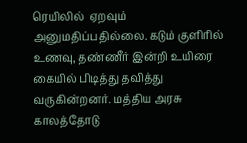ரெயிலில்  ஏறவும் அனுமதிப்பதில்லை. கடும் குளிரில் உணவு, தண்ணீர் இன்றி உயிரை  கையில் பிடித்து தவித்து வருகின்றனர். மத்திய அரசு  காலத்தோடு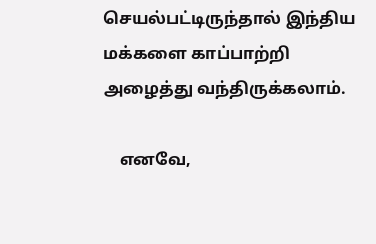செயல்பட்டிருந்தால் இந்திய மக்களை காப்பாற்றி அழைத்து வந்திருக்கலாம்.

    எனவே,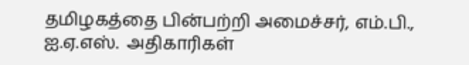தமிழகத்தை பின்பற்றி அமைச்சர், எம்.பி., ஐ.ஏ.எஸ்.  அதிகாரிகள்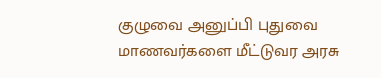குழுவை அனுப்பி புதுவை மாணவர்களை மீட்டுவர அரசு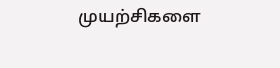முயற்சிகளை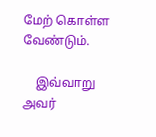மேற் கொள்ள வேண்டும்.

    இவ்வாறு அவர்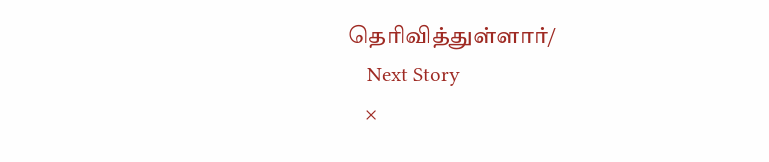தெரிவித்துள்ளார்/
    Next Story
    ×